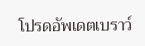โปรดอัพเดตเบราว์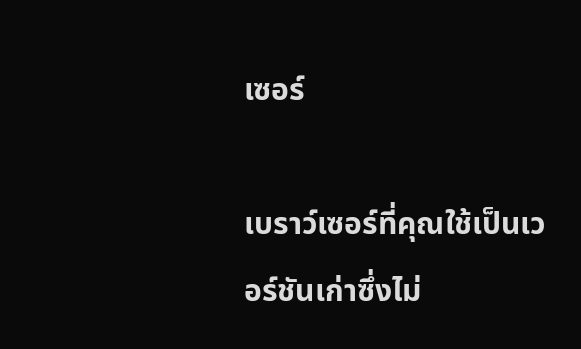เซอร์

เบราว์เซอร์ที่คุณใช้เป็นเวอร์ชันเก่าซึ่งไม่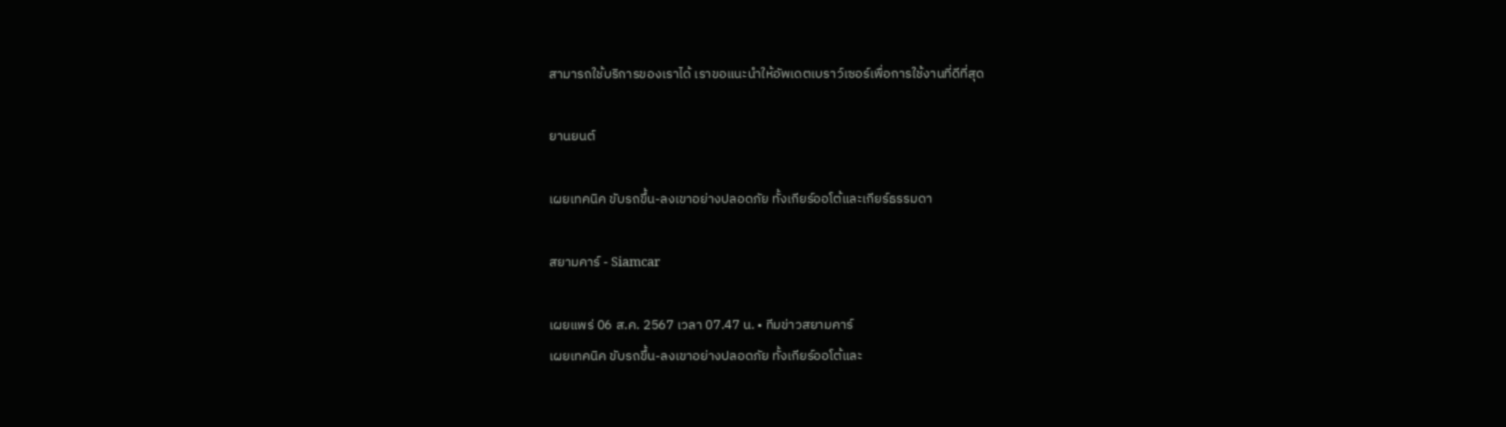สามารถใช้บริการของเราได้ เราขอแนะนำให้อัพเดตเบราว์เซอร์เพื่อการใช้งานที่ดีที่สุด

ยานยนต์

เผยเทคนิค ขับรถขึ้น-ลงเขาอย่างปลอดภัย ทั้งเกียร์ออโต้และเกียร์ธรรมดา

สยามคาร์ - Siamcar

เผยแพร่ 06 ส.ค. 2567 เวลา 07.47 น. • ทีมข่าวสยามคาร์
เผยเทคนิค ขับรถขึ้น-ลงเขาอย่างปลอดภัย ทั้งเกียร์ออโต้และ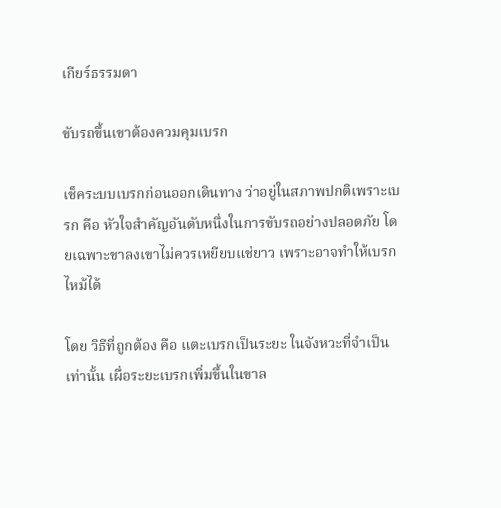เกียร์ธรรมดา

ขับรถขึ้นเขาต้องควมคุมเบรก

เช็คระบบเบรกก่อนออกเดินทาง ว่าอยู่ในสภาพปกติเพราะเบรก คือ หัวใจสำคัญอันดับหนึ่งในการขับรถอย่างปลอดภัย โดยเฉพาะขาลงเขาไม่ควรเหยียบแช่ยาว เพราะอาจทำให้เบรกไหม้ได้

โดย วิธีที่ถูกต้อง คือ แตะเบรกเป็นระยะ ในจังหวะที่จำเป็นเท่านั้น เผื่อระยะเบรกเพิ่มขึ้นในขาล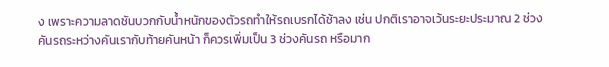ง เพราะความลาดชันบวกกับน้ำหนักของตัวรถทำให้รถเบรกได้ช้าลง เช่น ปกติเราอาจเว้นระยะประมาณ 2 ช่วงคันรถระหว่างคันเรากับท้ายคันหน้า ก็ควรเพิ่มเป็น 3 ช่วงคันรถ หรือมาก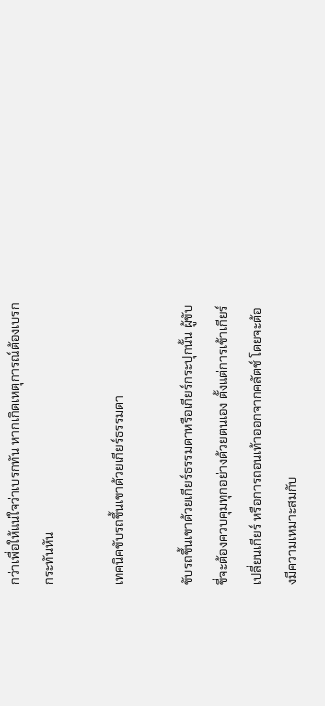กว่าเพื่อให้แน่ใจว่าเบรกทัน หากเกิดเหตุการณ์ต้องเบรกกระทันหัน

เทคนิคขับรถขึ้นเขาด้วยเกียร์ธรรมดา

ขับรถขึ้นเขาด้วยเกียร์ธรรมดาหรือเกียร์กระปุกนั้น ผู้ขับขี่จะต้องควบคุมทุกอย่างด้วยตนเอง ตั้งแต่การเข้าเกียร์ เปลี่ยนเกียร์ หรือการถอนเท้าออกจากคลัตช์ โดยจะต้องมีความเหมาะสมกับ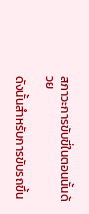สภาวะการขับขี่ในตอนนั้นด้วย

ดังนั้นสำหรับการขับรถขึ้น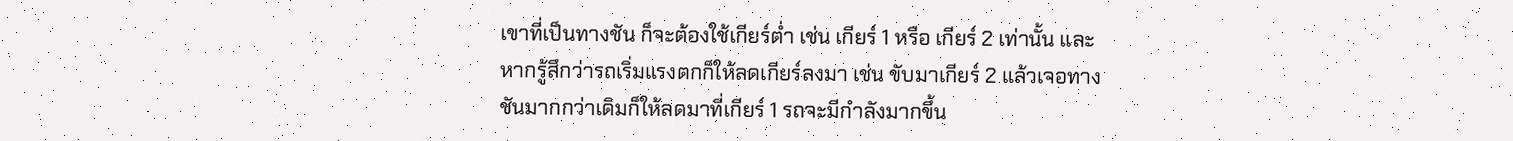เขาที่เป็นทางชัน ก็จะต้องใช้เกียร์ต่ำ เช่น เกียร์ 1 หรือ เกียร์ 2 เท่านั้น และหากรู้สึกว่ารถเริ่มแรงตกก็ให้ลดเกียร์ลงมา เช่น ขับมาเกียร์ 2 แล้วเจอทางชันมากกว่าเดิมก็ให้ลดมาที่เกียร์ 1 รถจะมีกำลังมากขึ้น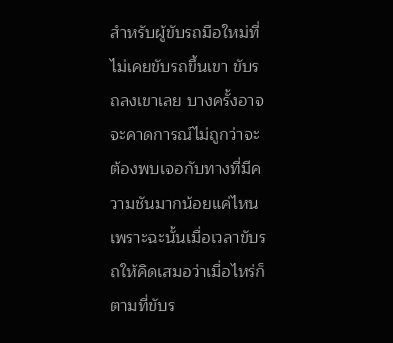สำหรับผู้ขับรถมือใหม่ที่ไม่เคยขับรถขึ้นเขา ขับรถลงเขาเลย บางครั้งอาจจะคาดการณ์ไม่ถูกว่าจะต้องพบเจอกับทางที่มีความชันมากน้อยแค่ไหน เพราะฉะนั้นเมื่อเวลาขับรถให้คิดเสมอว่าเมื่อไหร่ก็ตามที่ขับร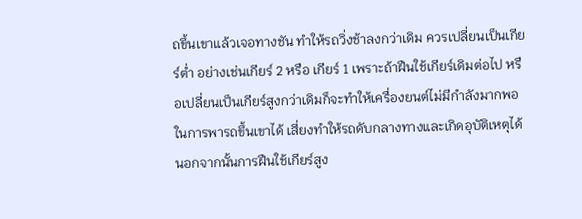ถขึ้นเขาแล้วเจอทางชัน ทำให้รถวิ่งช้าลงกว่าเดิม ควรเปลี่ยนเป็นเกียร์ต่ำ อย่างเช่นเกียร์ 2 หรือ เกียร์ 1 เพราะถ้าฝืนใช้เกียร์เดิมต่อไป หรือเปลี่ยนเป็นเกียร์สูงกว่าเดิมก็จะทำให้เครื่องยนต์ไม่มีกำลังมากพอในการพารถขึ้นเขาได้ เสี่ยงทำให้รถดับกลางทางและเกิดอุบัติเหตุได้ นอกจากนั้นการฝืนใช้เกียร์สูง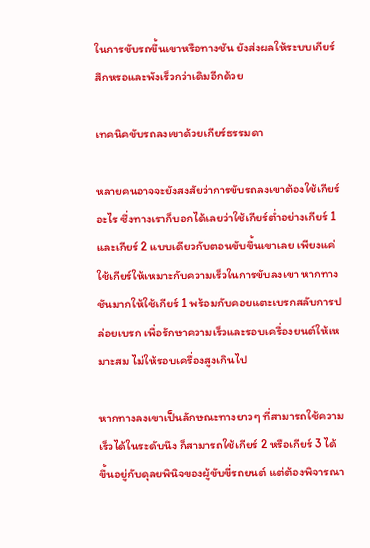ในการขับรถขึ้นเขาหรือทางชัน ยังส่งผลให้ระบบเกียร์สึกหรอและพังเร็วกว่าเดิมอีกด้วย

เทคนิคขับรถลงเขาด้วยเกียร์ธรรมดา

หลายคนอาจจะยังสงสัยว่าการขับรถลงเขาต้องใช้เกียร์อะไร ซึ่งทางเราก็บอกได้เลยว่าใช้เกียร์ต่ำอย่างเกียร์ 1 และเกียร์ 2 แบบเดียวกับตอนขับขึ้นเขาเลย เพียงแค่ใช้เกียร์ให้เหมาะกับความเร็วในการขับลงเขา หากทางชันมากให้ใช้เกียร์ 1 พร้อมกับคอยแตะเบรกสลับการปล่อยเบรก เพื่อรักษาความเร็วและรอบเครื่องยนต์ให้เหมาะสม ไม่ให้รอบเครื่องสูงเกินไป

หากทางลงเขาเป็นลักษณะทางยาวๆ ที่สามารถใช้ความเร็วได้ในระดับนึง ก็สามารถใช้เกียร์ 2 หรือเกียร์ 3 ได้ ขึ้นอยู่กับดุลยพินิจของผู้ขับขี่รถยนต์ แต่ต้องพิจารณา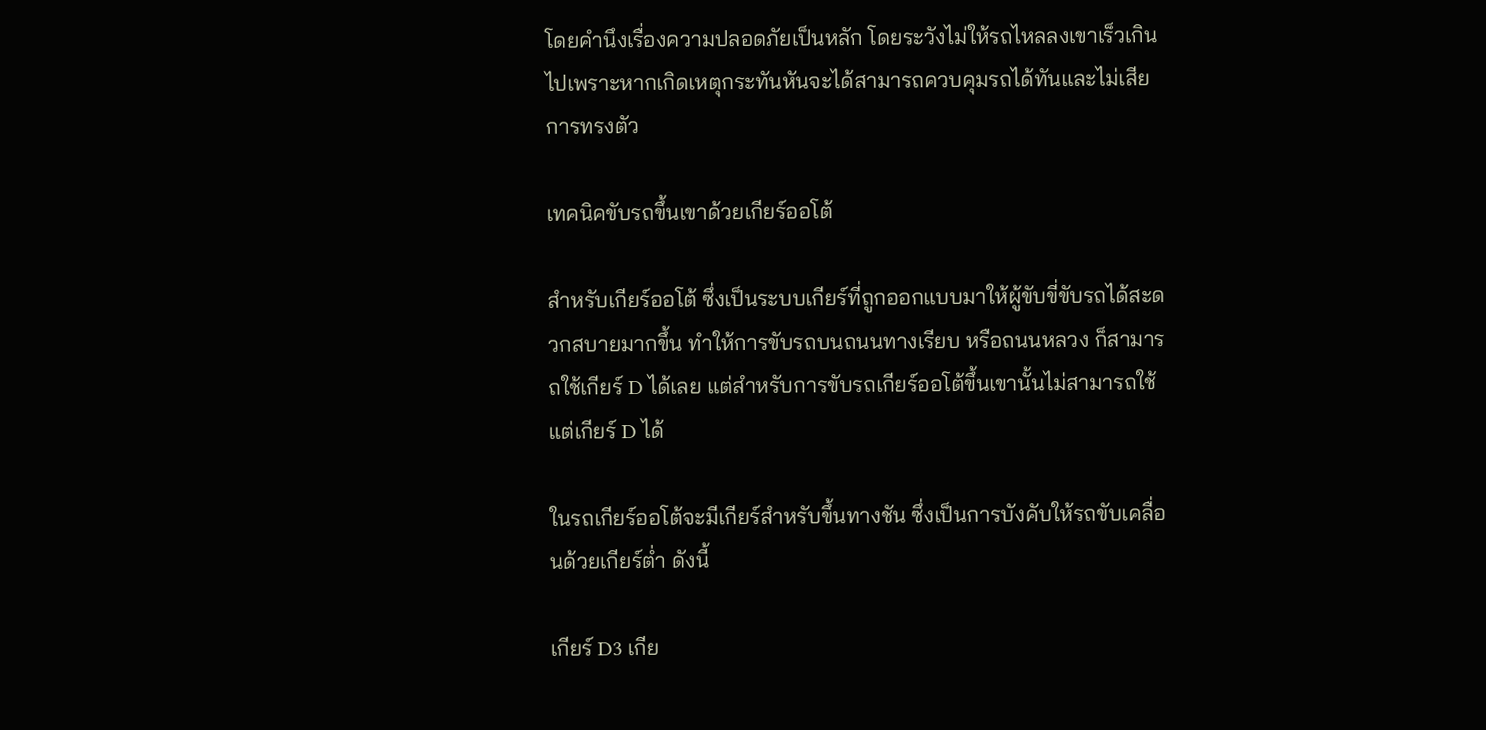โดยคำนึงเรื่องความปลอดภัยเป็นหลัก โดยระวังไม่ให้รถไหลลงเขาเร็วเกินไปเพราะหากเกิดเหตุกระทันหันจะได้สามารถควบคุมรถได้ทันและไม่เสียการทรงตัว

เทคนิคขับรถขึ้นเขาด้วยเกียร์ออโต้

สำหรับเกียร์ออโต้ ซึ่งเป็นระบบเกียร์ที่ถูกออกแบบมาให้ผู้ขับขี่ขับรถได้สะดวกสบายมากขึ้น ทำให้การขับรถบนถนนทางเรียบ หรือถนนหลวง ก็สามารถใช้เกียร์ D ได้เลย แต่สำหรับการขับรถเกียร์ออโต้ขึ้นเขานั้นไม่สามารถใช้แต่เกียร์ D ได้

ในรถเกียร์ออโต้จะมีเกียร์สำหรับขึ้นทางชัน ซึ่งเป็นการบังคับให้รถขับเคลื่อนด้วยเกียร์ต่ำ ดังนี้

เกียร์ D3 เกีย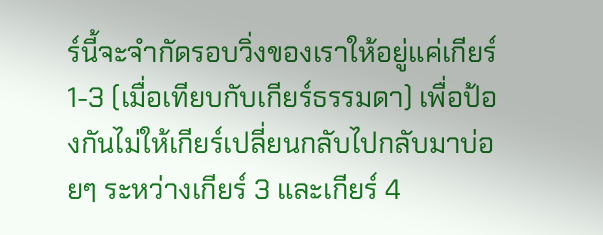ร์นี้จะจำกัดรอบวิ่งของเราให้อยู่แค่เกียร์ 1-3 (เมื่อเทียบกับเกียร์ธรรมดา) เพื่อป้องกันไม่ให้เกียร์เปลี่ยนกลับไปกลับมาบ่อยๆ ระหว่างเกียร์ 3 และเกียร์ 4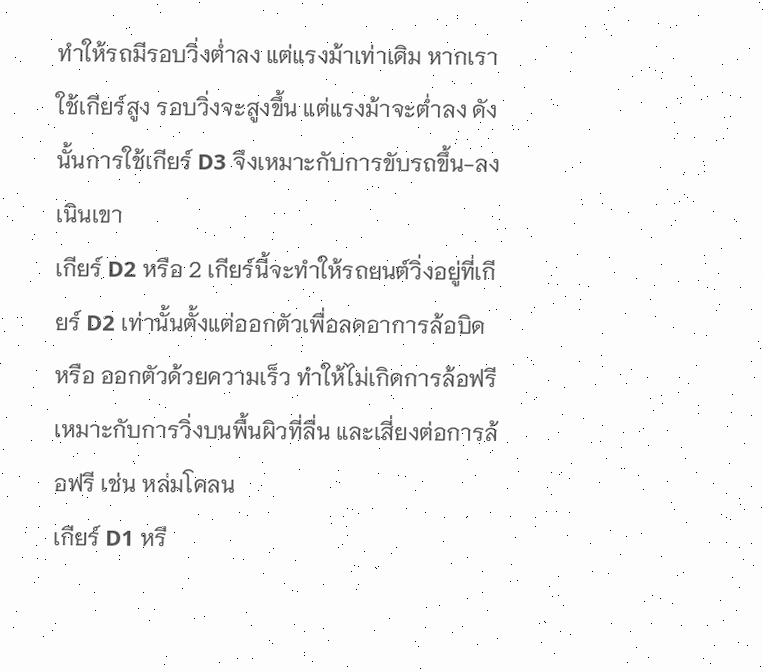ทำให้รถมีรอบวิ่งต่ำลง แต่แรงม้าเท่าเดิม หากเราใช้เกียร์สูง รอบวิ่งจะสูงขึ้น แต่แรงม้าจะต่ำลง ดังนั้นการใช้เกียร์ D3 จึงเหมาะกับการขับรถขึ้น-ลงเนินเขา
เกียร์ D2 หรือ 2 เกียร์นี้จะทำให้รถยนต์วิ่งอยู่ที่เกียร์ D2 เท่านั้นตั้งแต่ออกตัวเพื่อลดอาการล้อบิด หรือ ออกตัวด้วยความเร็ว ทำให้ไม่เกิดการล้อฟรีเหมาะกับการวิ่งบนพื้นผิวที่ลื่น และเสี่ยงต่อการล้อฟรี เช่น หล่มโคลน
เกียร์ D1 หรื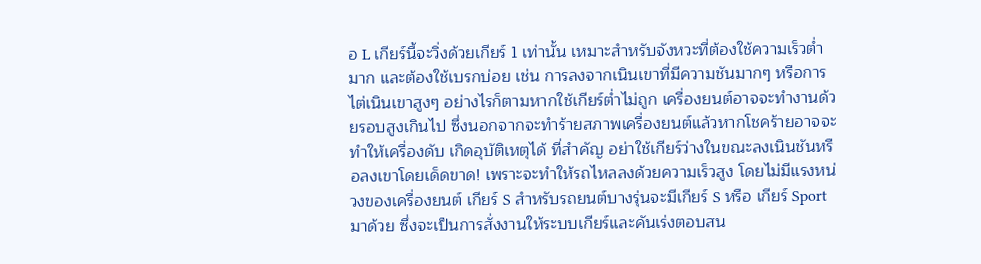อ L เกียร์นี้จะวิ่งด้วยเกียร์ 1 เท่านั้น เหมาะสำหรับจังหวะที่ต้องใช้ความเร็วต่ำมาก และต้องใช้เบรกบ่อย เช่น การลงจากเนินเขาที่มีความชันมากๆ หรือการไต่เนินเขาสูงๆ อย่างไรก็ตามหากใช้เกียร์ต่ำไม่ถูก เครื่องยนต์อาจจะทำงานด้วยรอบสูงเกินไป ซึ่งนอกจากจะทำร้ายสภาพเครื่องยนต์แล้วหากโชคร้ายอาจจะทำให้เครื่องดับ เกิดอุบัติเหตุได้ ที่สำคัญ อย่าใช้เกียร์ว่างในขณะลงเนินชันหรือลงเขาโดยเด็ดขาด! เพราะจะทำให้รถไหลลงด้วยความเร็วสูง โดยไม่มีแรงหน่วงของเครื่องยนต์ เกียร์ S สำหรับรถยนต์บางรุ่นจะมีเกียร์ S หรือ เกียร์ Sport มาด้วย ซึ่งจะเป็นการสั่งงานให้ระบบเกียร์และคันเร่งตอบสน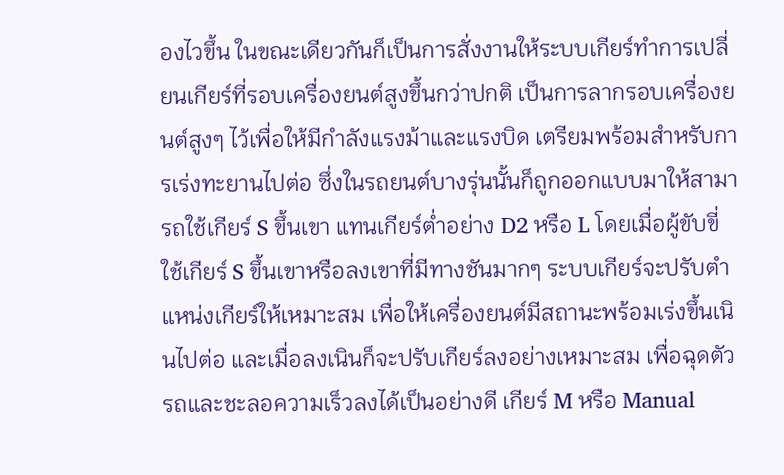องไวขึ้น ในขณะเดียวกันก็เป็นการสั่งงานให้ระบบเกียร์ทำการเปลี่ยนเกียร์ที่รอบเครื่องยนต์สูงขึ้นกว่าปกติ เป็นการลากรอบเครื่องยนต์สูงๆ ไว้เพื่อให้มีกำลังแรงม้าและแรงบิด เตรียมพร้อมสำหรับการเร่งทะยานไปต่อ ซึ่งในรถยนต์บางรุ่นนั้นก็ถูกออกแบบมาให้สามารถใช้เกียร์ S ขึ้นเขา แทนเกียร์ต่ำอย่าง D2 หรือ L โดยเมื่อผู้ขับขี่ใช้เกียร์ S ขึ้นเขาหรือลงเขาที่มีทางชันมากๆ ระบบเกียร์จะปรับตำแหน่งเกียร์ให้เหมาะสม เพื่อให้เครื่องยนต์มีสถานะพร้อมเร่งขึ้นเนินไปต่อ และเมื่อลงเนินก็จะปรับเกียร์ลงอย่างเหมาะสม เพื่อฉุดตัวรถและชะลอความเร็วลงได้เป็นอย่างดี เกียร์ M หรือ Manual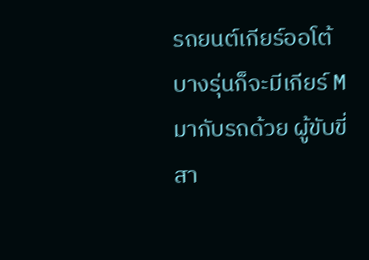รถยนต์เกียร์ออโต้บางรุ่นก็จะมีเกียร์ M มากับรถด้วย ผู้ขับขี่สา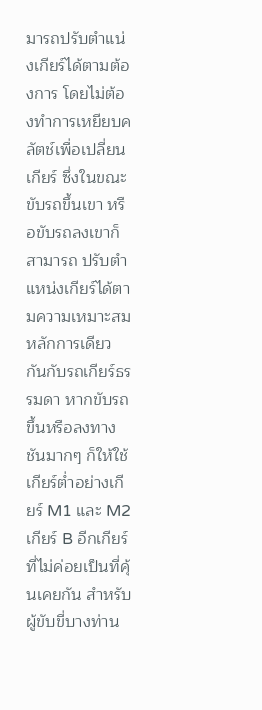มารถปรับตำแน่งเกียร์ได้ตามต้องการ โดยไม่ต้องทำการเหยียบคลัตช์เพื่อเปลี่ยนเกียร์ ซึ่งในขณะขับรถขึ้นเขา หรือขับรถลงเขาก็สามารถ ปรับตำแหน่งเกียร์ได้ตามความเหมาะสม หลักการเดียวกันกับรถเกียร์ธรรมดา หากขับรถขึ้นหรือลงทางชันมากๆ ก็ให้ใช้เกียร์ต่ำอย่างเกียร์ M1 และ M2 เกียร์ B อีกเกียร์ที่ไม่ค่อยเป็นที่คุ้นเคยกัน สำหรับผู้ขับขี่บางท่าน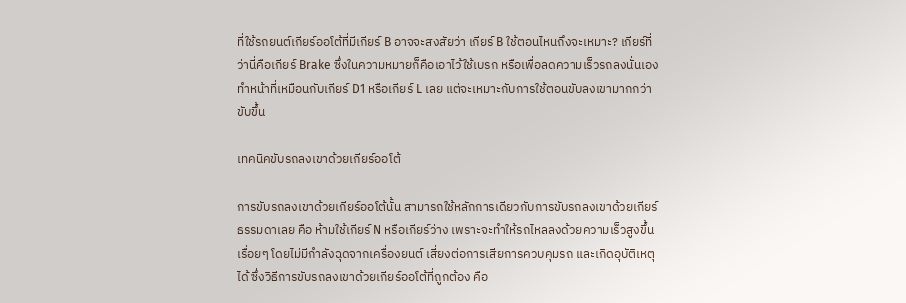ที่ใช้รถยนต์เกียร์ออโต้ที่มีเกียร์ B อาจจะสงสัยว่า เกียร์ B ใช้ตอนไหนถึงจะเหมาะ? เกียร์ที่ว่านี่คือเกียร์ Brake ซึ่งในความหมายก็คือเอาไว้ใช้เบรก หรือเพื่อลดความเร็วรถลงนั่นเอง ทำหน้าที่เหมือนกับเกียร์ D1 หรือเกียร์ L เลย แต่จะเหมาะกับการใช้ตอนขับลงเขามากกว่าขับขึ้น

เทคนิคขับรถลงเขาด้วยเกียร์ออโต้

การขับรถลงเขาด้วยเกียร์ออโต้นั้น สามารถใช้หลักการเดียวกับการขับรถลงเขาด้วยเกียร์ธรรมดาเลย คือ ห้ามใช้เกียร์ N หรือเกียร์ว่าง เพราะจะทำให้รถไหลลงด้วยความเร็วสูงขึ้นเรื่อยๆ โดยไม่มีกำลังฉุดจากเครื่องยนต์ เสี่ยงต่อการเสียการควบคุมรถ และเกิดอุบัติเหตุได้ ซึ่งวิธีการขับรถลงเขาด้วยเกียร์ออโต้ที่ถูกต้อง คือ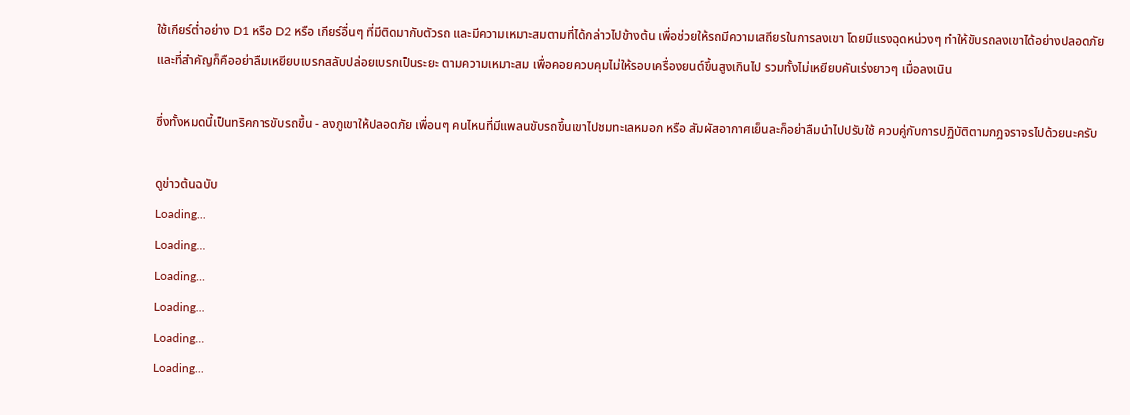ใช้เกียร์ต่ำอย่าง D1 หรือ D2 หรือ เกียร์อื่นๆ ที่มีติดมากับตัวรถ และมีความเหมาะสมตามที่ได้กล่าวไปข้างต้น เพื่อช่วยให้รถมีความเสถียรในการลงเขา โดยมีแรงฉุดหน่วงๆ ทำให้ขับรถลงเขาได้อย่างปลอดภัย และที่สำคัญก็คืออย่าลืมเหยียบเบรกสลับปล่อยเบรกเป็นระยะ ตามความเหมาะสม เพื่อคอยควบคุมไม่ให้รอบเครื่องยนต์ขึ้นสูงเกินไป รวมทั้งไม่เหยียบคันเร่งยาวๆ เมื่อลงเนิน

ซึ่งทั้งหมดนี้เป็นทริคการขับรถขึ้น - ลงภูเขาให้ปลอดภัย เพื่อนๆ คนไหนที่มีแพลนขับรถขึ้นเขาไปชมทะเลหมอก หรือ สัมผัสอากาศเย็นละก็อย่าลืมนำไปปรับใช้ ควบคู่กับการปฏิบัติตามกฎจราจรไปด้วยนะครับ

ดูข่าวต้นฉบับ
Loading...
Loading...
Loading...
Loading...
Loading...
Loading...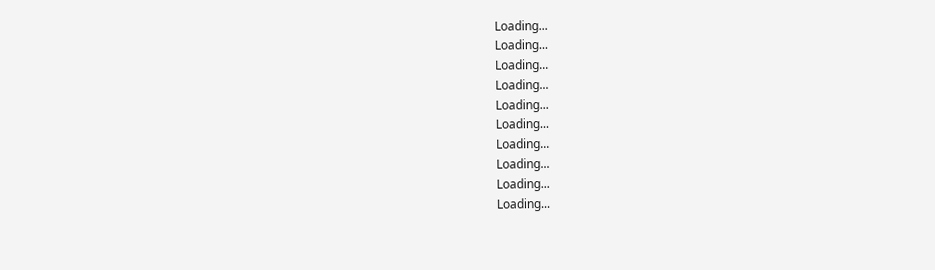Loading...
Loading...
Loading...
Loading...
Loading...
Loading...
Loading...
Loading...
Loading...
Loading...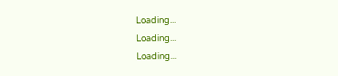Loading...
Loading...
Loading...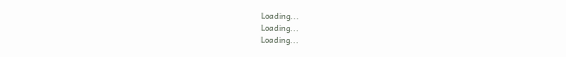Loading...
Loading...
Loading...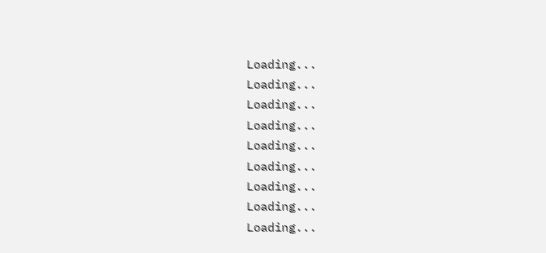Loading...
Loading...
Loading...
Loading...
Loading...
Loading...
Loading...
Loading...
Loading...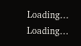Loading...
Loading...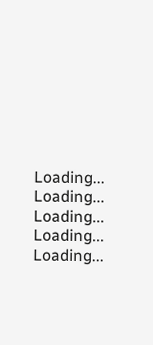Loading...
Loading...
Loading...
Loading...
Loading...